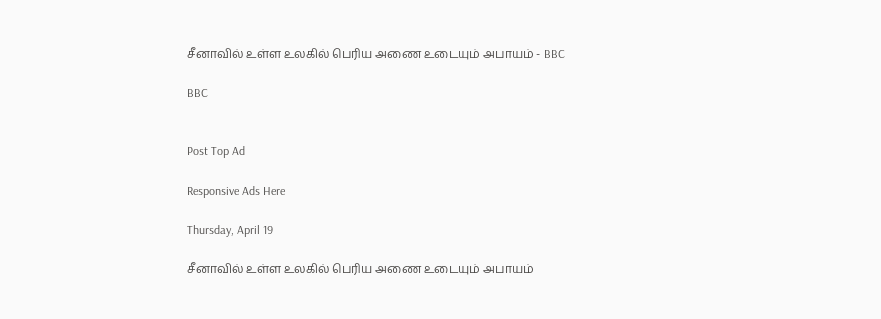சீனாவில் உள்ள உலகில் பெரிய அணை உடையும் அபாயம் - BBC

BBC


Post Top Ad

Responsive Ads Here

Thursday, April 19

சீனாவில் உள்ள உலகில் பெரிய அணை உடையும் அபாயம்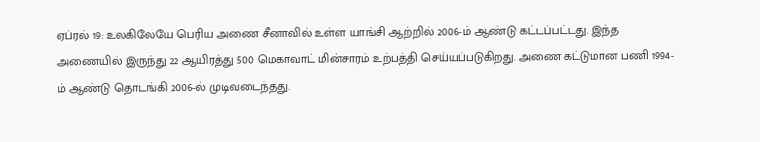ஏப்ரல் 19: உலகிலேயே பெரிய அணை சீனாவில் உள்ள யாங்சி ஆற்றில் 2006-ம் ஆண்டு கட்டப்பட்டது. இந்த அணையில் இருந்து 22 ஆயிரத்து 500 மெகாவாட் மின்சாரம் உற்பத்தி செய்யப்படுகிறது. அணை கட்டுமான பணி 1994-ம் ஆண்டு தொடங்கி 2006-ல் முடிவடைந்தது.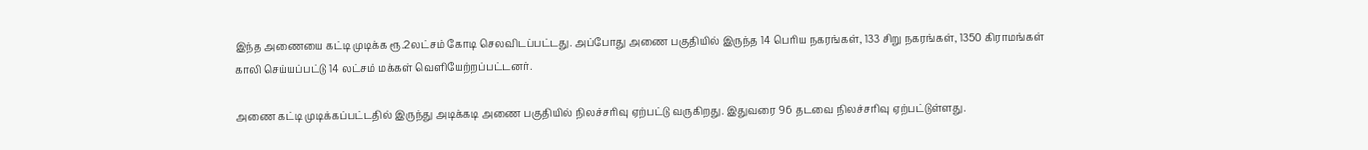இந்த அணையை கட்டி முடிக்க ரூ.2லட்சம் கோடி செலவிடப்பட்டது. அப்போது அணை பகுதியில் இருந்த 14 பெரிய நகரங்கள், 133 சிறு நகரங்கள், 1350 கிராமங்கள் காலி செய்யப்பட்டு 14 லட்சம் மக்கள் வெளியேற்றப்பட்டனர்.

அணை கட்டி முடிக்கப்பட்டதில் இருந்து அடிக்கடி அணை பகுதியில் நிலச்சரிவு ஏற்பட்டு வருகிறது. இதுவரை 96 தடவை நிலச்சரிவு ஏற்பட்டுள்ளது.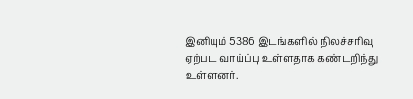இனியும் 5386 இடங்களில் நிலச்சரிவு ஏற்பட வாய்ப்பு உள்ளதாக கண்டறிந்து உள்ளனர்.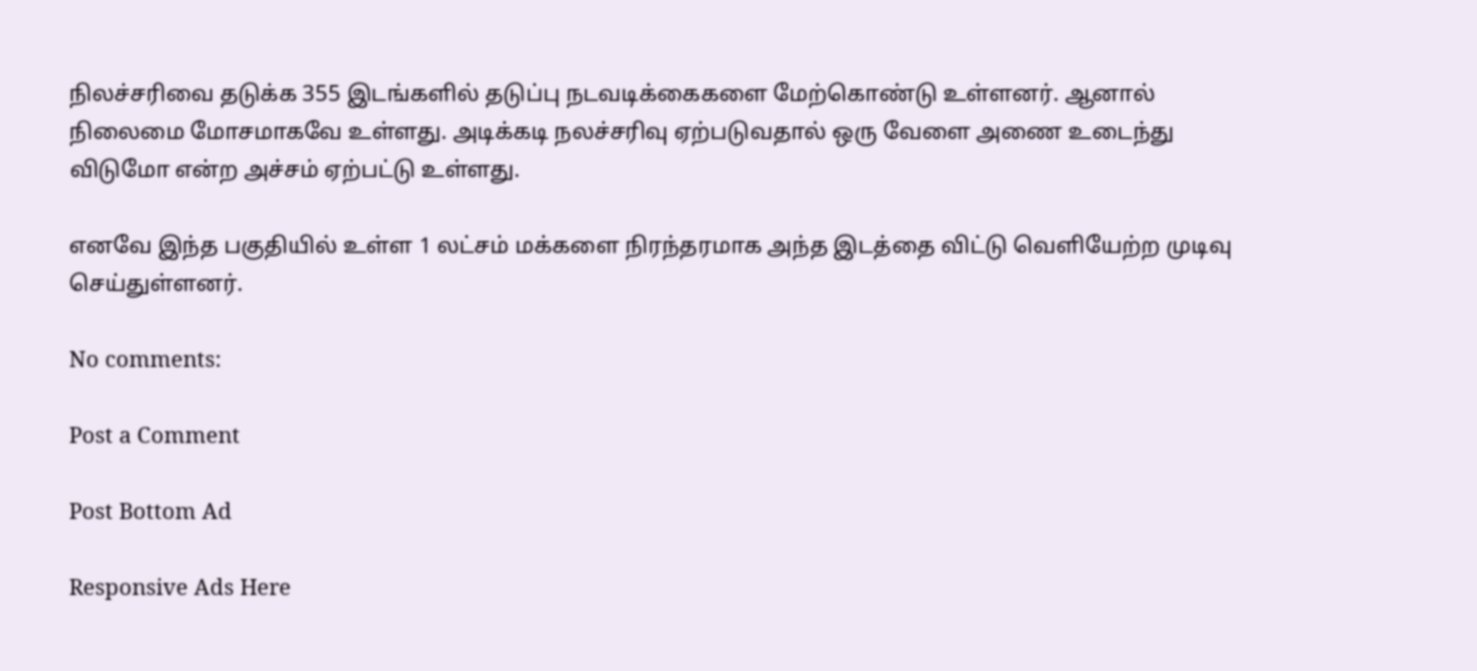நிலச்சரிவை தடுக்க 355 இடங்களில் தடுப்பு நடவடிக்கைகளை மேற்கொண்டு உள்ளனர். ஆனால் நிலைமை மோசமாகவே உள்ளது. அடிக்கடி நலச்சரிவு ஏற்படுவதால் ஒரு வேளை அணை உடைந்து விடுமோ என்ற அச்சம் ஏற்பட்டு உள்ளது.

எனவே இந்த பகுதியில் உள்ள 1 லட்சம் மக்களை நிரந்தரமாக அந்த இடத்தை விட்டு வெளியேற்ற முடிவு செய்துள்ளனர்.

No comments:

Post a Comment

Post Bottom Ad

Responsive Ads Here